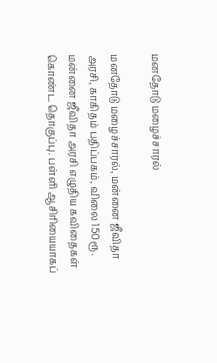மனதோடு மழைச்சாரல்

மனதோடு மழைச்சாரல், மன்னை ஜீவிதா அரசி, காகிதம் பதிப்பகம், விலை 150ரூ. மன்னை ஜீவிதா அரசி எழுதிய கவிதைகள் கொண்ட தொகுப்பு. பள்ளி ஆசிரியையாகப்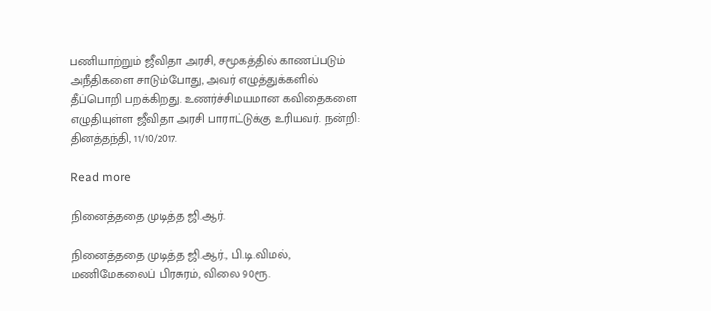பணியாற்றும் ஜீவிதா அரசி, சமூகத்தில் காணப்படும் அநீதிகளை சாடும்போது, அவர் எழுத்துக்களில் தீப்பொறி பறக்கிறது. உணர்ச்சிமயமான கவிதைகளை எழுதியுள்ள ஜீவிதா அரசி பாராட்டுக்கு உரியவர். நன்றி: தினத்தந்தி, 11/10/2017.

Read more

நினைத்ததை முடித்த ஜி.ஆர்.

நினைத்ததை முடித்த ஜி.ஆர்., பி.டி.விமல், மணிமேகலைப் பிரசுரம், விலை 90ரூ.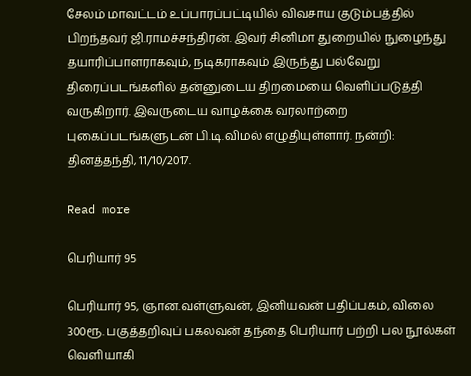சேலம் மாவட்டம் உப்பாரப்பட்டியில் விவசாய குடும்பத்தில் பிறந்தவர் ஜி.ராமச்சந்திரன். இவர் சினிமா துறையில் நுழைந்து தயாரிப்பாளராகவும், நடிகராகவும் இருந்து பல்வேறு திரைப்படங்களில் தன்னுடைய திறமையை வெளிப்படுத்தி வருகிறார். இவருடைய வாழக்கை வரலாற்றை புகைப்படங்களுடன் பி.டி.விமல் எழுதியுள்ளார். நன்றி: தினத்தந்தி, 11/10/2017.

Read more

பெரியார் 95

பெரியார் 95, ஞான.வள்ளுவன், இனியவன் பதிப்பகம், விலை 300ரூ. பகுத்தறிவுப் பகலவன் தந்தை பெரியார் பற்றி பல நூல்கள் வெளியாகி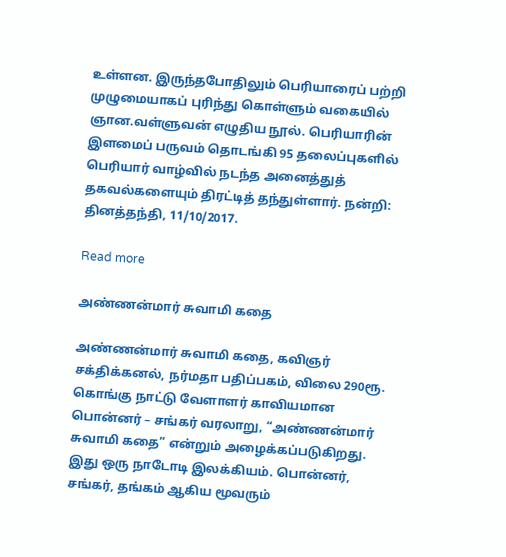உள்ளன. இருந்தபோதிலும் பெரியாரைப் பற்றி முழுமையாகப் புரிந்து கொள்ளும் வகையில் ஞான.வள்ளுவன் எழுதிய நூல். பெரியாரின் இளமைப் பருவம் தொடங்கி 95 தலைப்புகளில் பெரியார் வாழ்வில் நடந்த அனைத்துத் தகவல்களையும் திரட்டித் தந்துள்ளார். நன்றி: தினத்தந்தி, 11/10/2017.

Read more

அண்ணன்மார் சுவாமி கதை

அண்ணன்மார் சுவாமி கதை, கவிஞர் சக்திக்கனல், நர்மதா பதிப்பகம், விலை 290ரூ. கொங்கு நாட்டு வேளாளர் காவியமான பொன்னர் – சங்கர் வரலாறு, “அண்ணன்மார் சுவாமி கதை” என்றும் அழைக்கப்படுகிறது. இது ஒரு நாடோடி இலக்கியம். பொன்னர், சங்கர், தங்கம் ஆகிய மூவரும்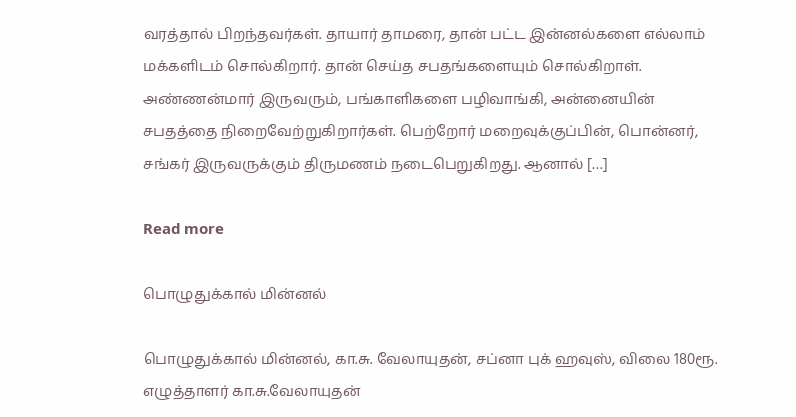வரத்தால் பிறந்தவர்கள். தாயார் தாமரை, தான் பட்ட இன்னல்களை எல்லாம் மக்களிடம் சொல்கிறார். தான் செய்த சபதங்களையும் சொல்கிறாள். அண்ணன்மார் இருவரும், பங்காளிகளை பழிவாங்கி, அன்னையின் சபதத்தை நிறைவேற்றுகிறார்கள். பெற்றோர் மறைவுக்குப்பின், பொன்னர், சங்கர் இருவருக்கும் திருமணம் நடைபெறுகிறது. ஆனால் […]

Read more

பொழுதுக்கால் மின்னல்

பொழுதுக்கால் மின்னல், கா.சு. வேலாயுதன், சப்னா புக் ஹவுஸ், விலை 180ரூ. எழுத்தாளர் கா.சு.வேலாயுதன்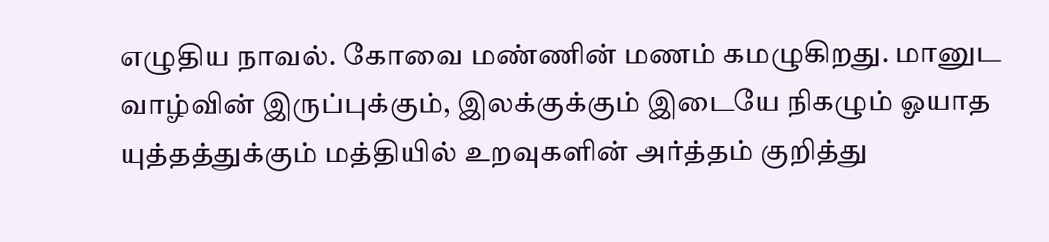எழுதிய நாவல். கோவை மண்ணின் மணம் கமழுகிறது. மானுட வாழ்வின் இருப்புக்கும், இலக்குக்கும் இடையே நிகழும் ஓயாத யுத்தத்துக்கும் மத்தியில் உறவுகளின் அர்த்தம் குறித்து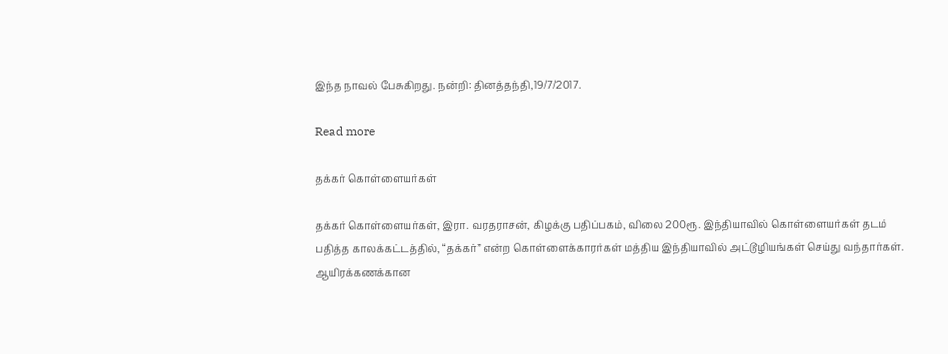இந்த நாவல் பேசுகிறது. நன்றி: தினத்தந்தி,19/7/2017.

Read more

தக்கர் கொள்ளையர்கள்

தக்கர் கொள்ளையர்கள், இரா. வரதராசன், கிழக்கு பதிப்பகம், விலை 200ரூ. இந்தியாவில் கொள்ளையர்கள் தடம் பதித்த காலக்கட்டத்தில், “தக்கர்” என்ற கொள்ளைக்காரர்கள் மத்திய இந்தியாவில் அட்டூழியங்கள் செய்து வந்தார்கள். ஆயிரக்கணக்கான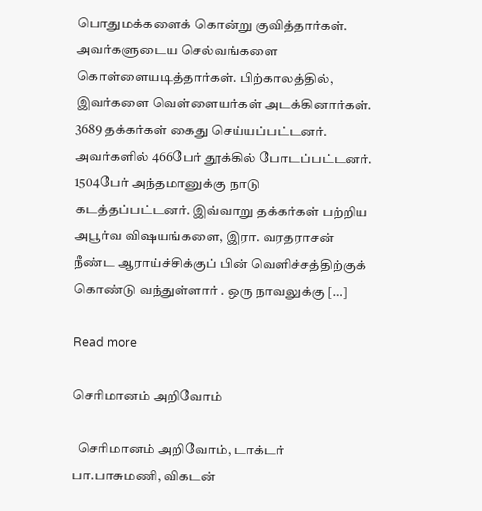பொதுமக்களைக் கொன்று குவித்தார்கள். அவர்களுடைய செல்வங்களை கொள்ளையடித்தார்கள். பிற்காலத்தில், இவர்களை வெள்ளையர்கள் அடக்கினார்கள். 3689 தக்கர்கள் கைது செய்யப்பட்டனர். அவர்களில் 466பேர் தூக்கில் போடப்பட்டனர். 1504பேர் அந்தமானுக்கு நாடு கடத்தப்பட்டனர். இவ்வாறு தக்கர்கள் பற்றிய அபூர்வ விஷயங்களை, இரா. வரதராசன் நீண்ட ஆராய்ச்சிக்குப் பின் வெளிச்சத்திற்குக் கொண்டு வந்துள்ளார் . ஒரு நாவலுக்கு […]

Read more

செரிமானம் அறிவோம்

  செரிமானம் அறிவோம், டாக்டர் பா.பாசுமணி, விகடன்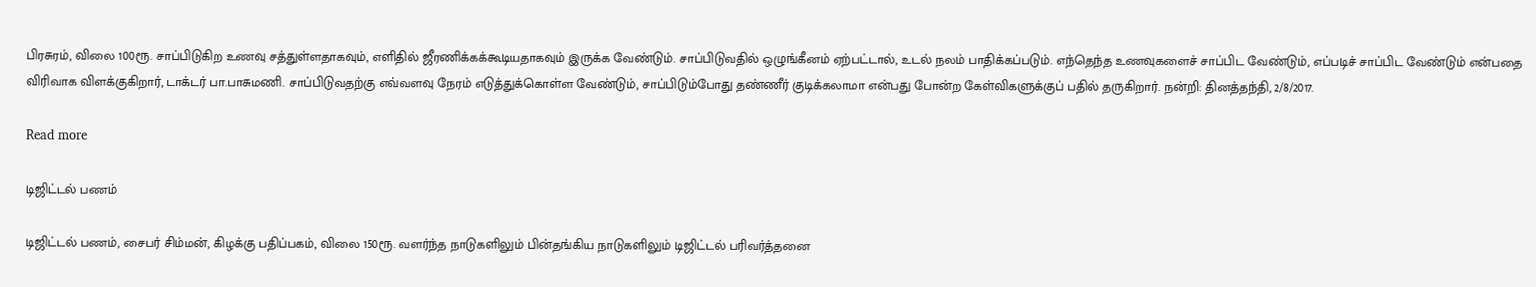பிரசுரம், விலை 100ரூ. சாப்பிடுகிற உணவு சத்துள்ளதாகவும், எளிதில் ஜீரணிக்கக்கூடியதாகவும் இருக்க வேண்டும். சாப்பிடுவதில் ஒழுங்கீனம் ஏற்பட்டால், உடல் நலம் பாதிக்கப்படும். எந்தெந்த உணவுகளைச் சாப்பிட வேண்டும், எப்படிச் சாப்பிட வேண்டும் என்பதை விரிவாக விளக்குகிறார், டாக்டர் பா.பாசுமணி. சாப்பிடுவதற்கு எவ்வளவு நேரம் எடுத்துக்கொள்ள வேண்டும், சாப்பிடும்போது தண்ணீர் குடிக்கலாமா என்பது போன்ற கேள்விகளுக்குப் பதில் தருகிறார். நன்றி: தினத்தந்தி, 2/8/2017.

Read more

டிஜிட்டல் பணம்

டிஜிட்டல் பணம், சைபர் சிம்மன், கிழக்கு பதிப்பகம், விலை 150ரூ. வளர்ந்த நாடுகளிலும் பின்தங்கிய நாடுகளிலும் டிஜிட்டல் பரிவர்த்தனை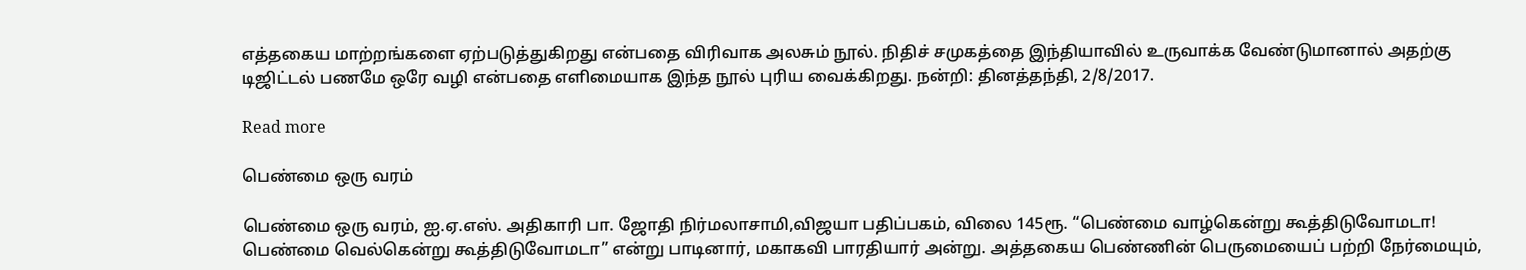எத்தகைய மாற்றங்களை ஏற்படுத்துகிறது என்பதை விரிவாக அலசும் நூல். நிதிச் சமுகத்தை இந்தியாவில் உருவாக்க வேண்டுமானால் அதற்கு டிஜிட்டல் பணமே ஒரே வழி என்பதை எளிமையாக இந்த நூல் புரிய வைக்கிறது. நன்றி: தினத்தந்தி, 2/8/2017.

Read more

பெண்மை ஒரு வரம்

பெண்மை ஒரு வரம், ஐ.ஏ.எஸ். அதிகாரி பா. ஜோதி நிர்மலாசாமி,விஜயா பதிப்பகம், விலை 145ரூ. “பெண்மை வாழ்கென்று கூத்திடுவோமடா! பெண்மை வெல்கென்று கூத்திடுவோமடா” என்று பாடினார், மகாகவி பாரதியார் அன்று. அத்தகைய பெண்ணின் பெருமையைப் பற்றி நேர்மையும்,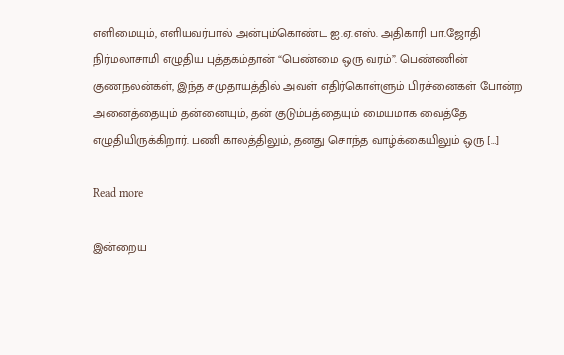எளிமையும், எளியவர்பால் அன்பும்கொண்ட ஐ.ஏ.எஸ். அதிகாரி பா.ஜோதி நிர்மலாசாமி எழுதிய புத்தகம்தான் “பெண்மை ஒரு வரம்”. பெண்ணின் குணநலன்கள், இந்த சமுதாயத்தில் அவள் எதிர்கொள்ளும் பிரச்னைகள் போன்ற அனைத்தையும் தன்னையும், தன் குடும்பத்தையும் மையமாக வைத்தே எழுதியிருக்கிறார். பணி காலத்திலும், தனது சொந்த வாழ்க்கையிலும் ஒரு […]

Read more

இன்றைய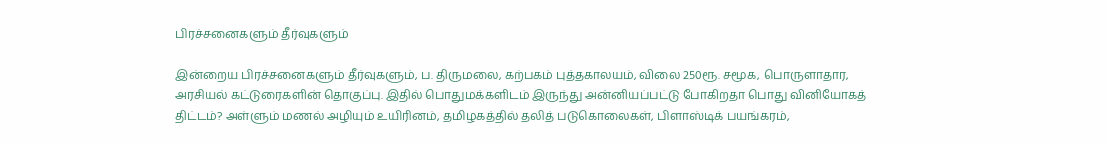பிரச்சனைகளும் தீர்வுகளும்

இன்றைய பிரச்சனைகளும் தீர்வுகளும், ப. திருமலை, கற்பகம் புத்தகாலயம், விலை 250ரூ. சமூக, பொருளாதார, அரசியல் கட்டுரைகளின் தொகுப்பு. இதில் பொதுமக்களிடம் இருந்து அன்னியப்பட்டு போகிறதா பொது வினியோகத் திட்டம்? அள்ளும் மணல் அழியும் உயிரினம், தமிழகத்தில் தலித் படுகொலைகள், பிளாஸ்டிக் பயங்கரம்,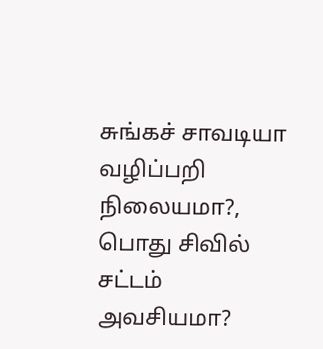சுங்கச் சாவடியா வழிப்பறி நிலையமா?, பொது சிவில் சட்டம் அவசியமா?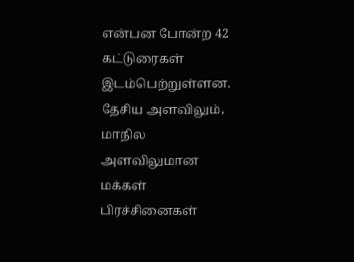என்பன போன்ற 42 கட்டுரைகள் இடம்பெற்றுள்ளன. தேசிய அளவிலும், மாநில அளவிலுமான மக்கள் பிரச்சினைகள்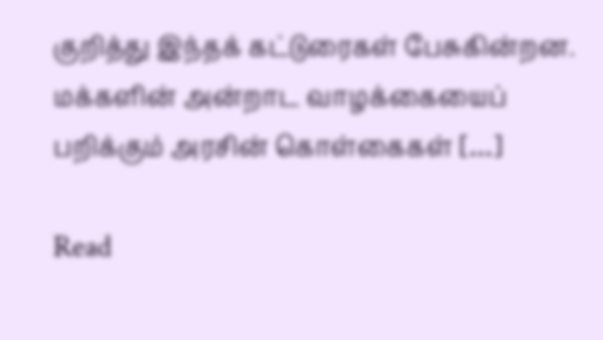குறித்து இந்தக் கட்டுரைகள் பேசுகின்றன. மக்களின் அன்றாட வாழக்கையைப் பறிக்கும் அரசின் கொள்கைகள் […]

Read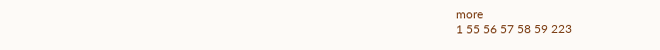more
1 55 56 57 58 59 223